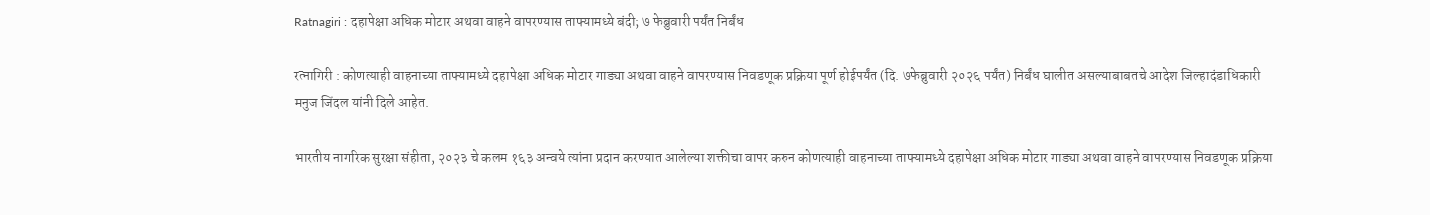Ratnagiri : दहापेक्षा अधिक मोटार अथवा वाहने वापरण्यास ताफ्यामध्ये बंदी; ७ फेब्रुवारी पर्यंत निर्बंध

रत्नागिरी : कोणत्याही वाहनाच्या ताफ्यामध्ये दहापेक्षा अधिक मोटार गाड्या अथवा वाहने वापरण्यास निवडणूक प्रक्रिया पूर्ण होईपर्यंत (दि. ७फेब्रुवारी २०२६ पर्यंत) निर्बंध घालीत असल्याबाबतचे आदेश जिल्हादंडाधिकारी मनुज जिंदल यांनी दिले आहेत.

भारतीय नागरिक सुरक्षा संहीता, २०२३ चे कलम १६३ अन्वये त्यांना प्रदान करण्यात आलेल्या शक्तीचा वापर करुन कोणत्याही वाहनाच्या ताफ्यामध्ये दहापेक्षा अधिक मोटार गाड्या अथवा वाहने वापरण्यास निवडणूक प्रक्रिया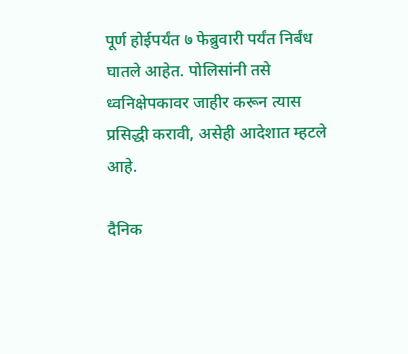पूर्ण होईपर्यंत ७ फेब्रुवारी पर्यंत निर्बंध घातले आहेत. पोलिसांनी तसे ध्वनिक्षेपकावर जाहीर करून त्यास प्रसिद्धी करावी, असेही आदेशात म्हटले आहे.

दैनिक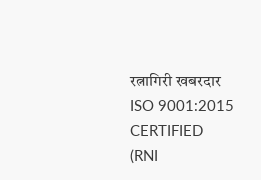रत्नागिरी खबरदार
ISO 9001:2015 CERTIFIED
(RNI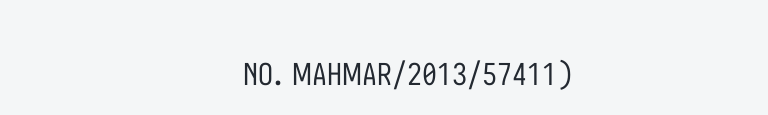NO. MAHMAR/2013/57411)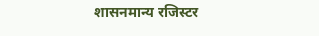शासनमान्य रजिस्टर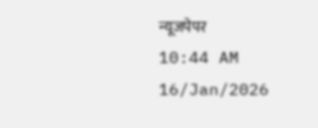न्यूजपेपर
10:44 AM 16/Jan/2026